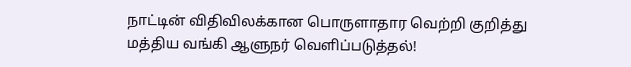நாட்டின் விதிவிலக்கான பொருளாதார வெற்றி குறித்து மத்திய வங்கி ஆளுநர் வெளிப்படுத்தல்!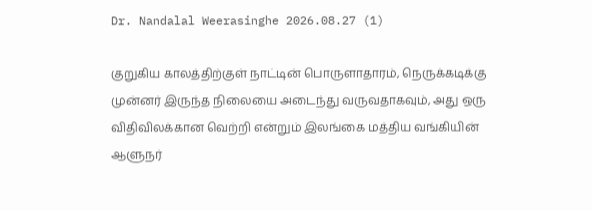Dr. Nandalal Weerasinghe 2026.08.27 (1)

குறுகிய காலத்திற்குள் நாட்டின் பொருளாதாரம், நெருக்கடிக்கு முன்னர் இருந்த நிலையை அடைந்து வருவதாகவும், அது ஒரு விதிவிலக்கான வெற்றி என்றும் இலங்கை மத்திய வங்கியின் ஆளுநர்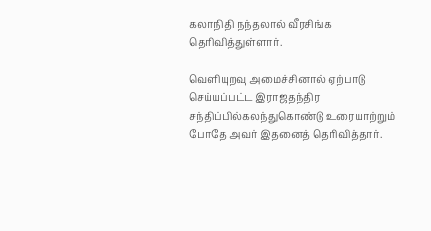கலாநிதி நந்தலால் வீரசிங்க தெரிவித்துள்ளார்.

வெளியுறவு அமைச்சினால் ஏற்பாடு செய்யப்பட்ட இராஜதந்திர சந்திப்பில்கலந்துகொண்டு உரையாற்றும் போதே அவர் இதனைத் தெரிவித்தார்.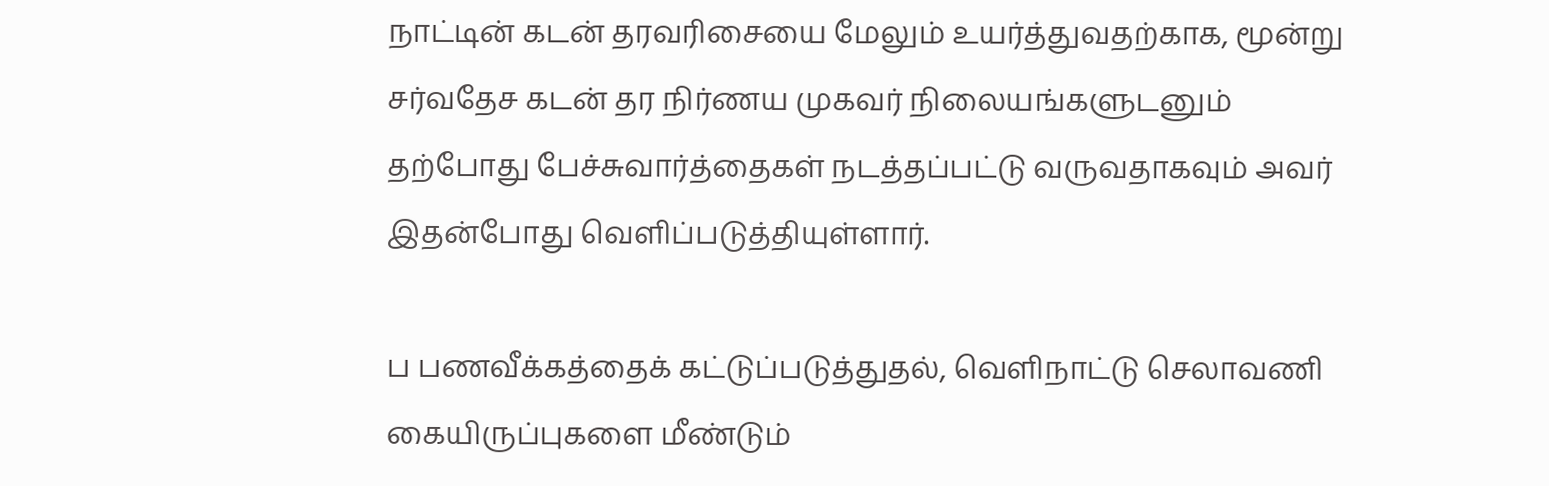நாட்டின் கடன் தரவரிசையை மேலும் உயர்த்துவதற்காக, மூன்று சர்வதேச கடன் தர நிர்ணய முகவர் நிலையங்களுடனும் தற்போது பேச்சுவார்த்தைகள் நடத்தப்பட்டு வருவதாகவும் அவர் இதன்போது வெளிப்படுத்தியுள்ளார்.

ப பணவீக்கத்தைக் கட்டுப்படுத்துதல், வெளிநாட்டு செலாவணி கையிருப்புகளை மீண்டும்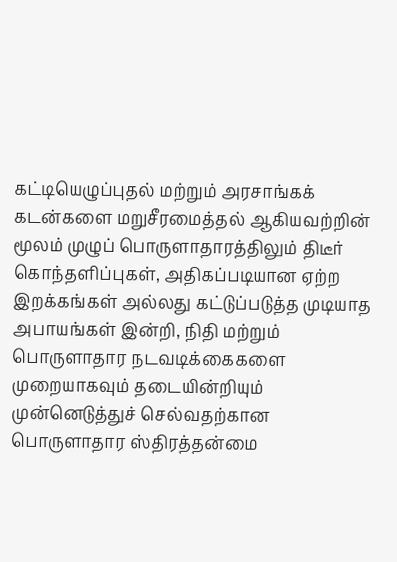கட்டியெழுப்புதல் மற்றும் அரசாங்கக் கடன்களை மறுசீரமைத்தல் ஆகியவற்றின் மூலம் முழுப் பொருளாதாரத்திலும் திடீர் கொந்தளிப்புகள், அதிகப்படியான ஏற்ற இறக்கங்கள் அல்லது கட்டுப்படுத்த முடியாத அபாயங்கள் இன்றி, நிதி மற்றும் பொருளாதார நடவடிக்கைகளை முறையாகவும் தடையின்றியும் முன்னெடுத்துச் செல்வதற்கான பொருளாதார ஸ்திரத்தன்மை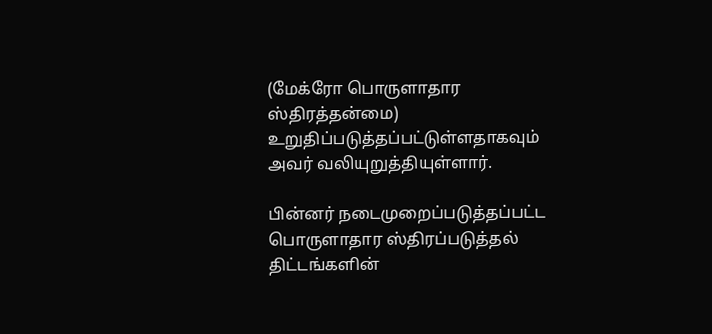(மேக்ரோ பொருளாதார ஸ்திரத்தன்மை) உறுதிப்படுத்தப்பட்டுள்ளதாகவும் அவர் வலியுறுத்தியுள்ளார்.

பின்னர் நடைமுறைப்படுத்தப்பட்ட பொருளாதார ஸ்திரப்படுத்தல் திட்டங்களின்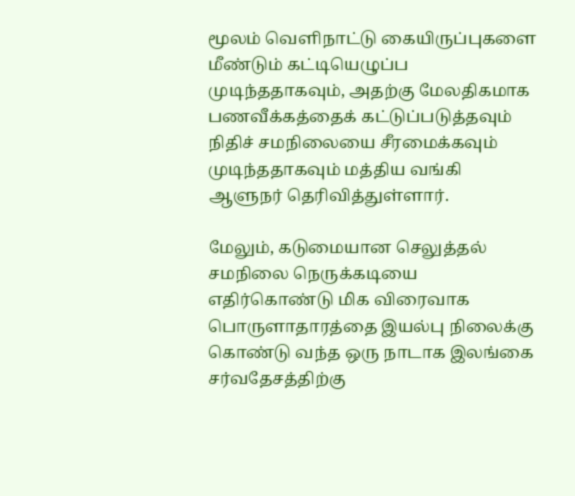மூலம் வெளிநாட்டு கையிருப்புகளை மீண்டும் கட்டியெழுப்ப முடிந்ததாகவும், அதற்கு மேலதிகமாக பணவீக்கத்தைக் கட்டுப்படுத்தவும் நிதிச் சமநிலையை சீரமைக்கவும் முடிந்ததாகவும் மத்திய வங்கி ஆளுநர் தெரிவித்துள்ளார்.

மேலும், கடுமையான செலுத்தல் சமநிலை நெருக்கடியை எதிர்கொண்டு மிக விரைவாக பொருளாதாரத்தை இயல்பு நிலைக்கு கொண்டு வந்த ஒரு நாடாக இலங்கை சர்வதேசத்திற்கு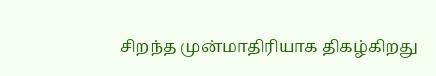சிறந்த முன்மாதிரியாக திகழ்கிறது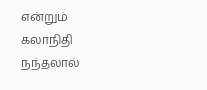என்றும் கலாநிதி நந்தலால்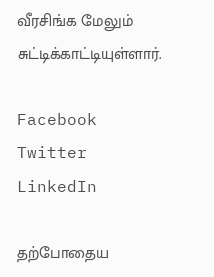வீரசிங்க மேலும் சுட்டிக்காட்டியுள்ளார்.

Facebook
Twitter
LinkedIn

தற்போதைய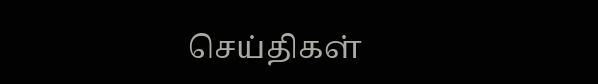செய்திகள்